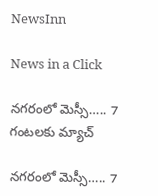NewsInn

News in a Click

న‌గ‌రంలో మెస్సీ….. 7 గంట‌ల‌కు మ్యాచ్

న‌గ‌రంలో మెస్సీ….. 7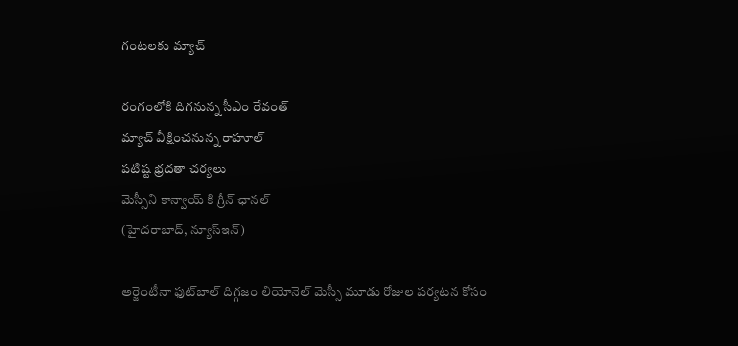గంట‌ల‌కు మ్యాచ్

రంగంలోకి దిగ‌నున్న సీఎం రేవంత్
మ్యాచ్ వీక్షించ‌నున్న రాహూల్
ప‌టిష్ట భ్ర‌ద‌తా చ‌ర్య‌లు
మెస్సీని కాన్వాయ్ కి గ్రీన్ ఛాన‌ల్
(హైద‌రాబాద్, న్యూస్ఇన్‌)

అర్జెంటీనా ఫుట్‌బాల్ దిగ్గజం లియోనెల్ మెస్సీ మూడు రోజుల పర్యటన కోసం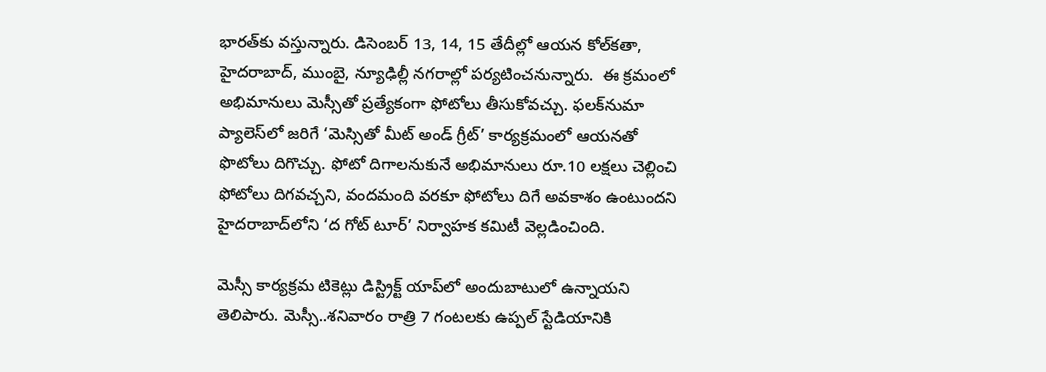భారత్‌కు వస్తున్నారు. డిసెంబర్‌ 13, 14, 15 తేదీల్లో ఆయన కోల్‌కతా, హైదరాబాద్, ముంబై, న్యూఢిల్లీ నగరాల్లో పర్యటించనున్నారు.  ఈ క్రమంలో అభిమానులు మెస్సీతో ప్రత్యేకంగా ఫోటోలు తీసుకోవచ్చు. ఫలక్‌నుమా ప్యాలెస్‌లో జరిగే ‘మెస్సితో మీట్‌ అండ్‌ గ్రీట్‌’ కార్యక్రమంలో ఆయనతో ఫొటోలు దిగొచ్చు. ఫోటో దిగాలనుకునే అభిమానులు రూ.10 లక్షలు చెల్లించి ఫోటోలు దిగవచ్చని, వందమంది వరకూ ఫోటోలు దిగే అవకాశం ఉంటుందని హైదరాబాద్‌లోని ‘ద గోట్‌ టూర్‌’ నిర్వాహక కమిటీ వెల్ల‌డించింది.

మెస్సీ కార్య‌క్ర‌మ‌ టికెట్లు డిస్ట్రిక్ట్‌ యాప్‌లో అందుబాటులో ఉన్నాయని తెలిపారు. మెస్సీ..శనివారం రాత్రి 7 గంటలకు ఉప్పల్‌ స్టేడియానికి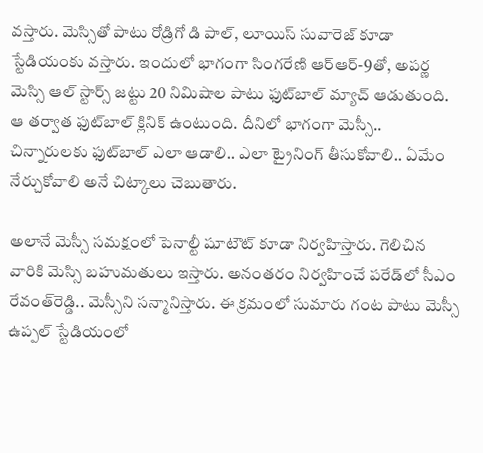వస్తారు. మెస్సితో పాటు రోడ్రిగో డి పాల్‌, లూయిస్‌ సువారెజ్‌ కూడా స్టేడియంకు వస్తారు. ఇందులో భాగంగా సింగరేణి ఆర్‌ఆర్‌-9తో, అపర్ణ మెస్సి ఆల్‌ స్టార్స్‌ జట్టు 20 నిమిషాల పాటు ఫుట్‌బాల్‌ మ్యాచ్‌ ఆడుతుంది. ఆ తర్వాత ఫుట్‌బాల్ క్లినిక్ ఉంటుంది. దీనిలో భాగంగా మెస్సీ.. చిన్నారులకు ఫుట్‌బాల్‌ ఎలా ఆడాలి.. ఎలా ట్రైనింగ్ తీసుకోవాలి.. ఏమేం నేర్చుకోవాలి అనే చిట్కాలు చెబుతారు.

అలానే మెస్సీ సమక్షంలో పెనాల్టీ షూటౌట్‌ కూడా నిర్వహిస్తారు. గెలిచిన వారికి మెస్సి బహుమతులు ఇస్తారు. అనంతరం నిర్వహించే పరేడ్‌లో సీఎం రేవంత్‌రెడ్డి.. మెస్సీని సన్మానిస్తారు. ఈ క్రమంలో సుమారు గంట పాటు మెస్సీ ఉప్పల్‌ స్టేడియంలో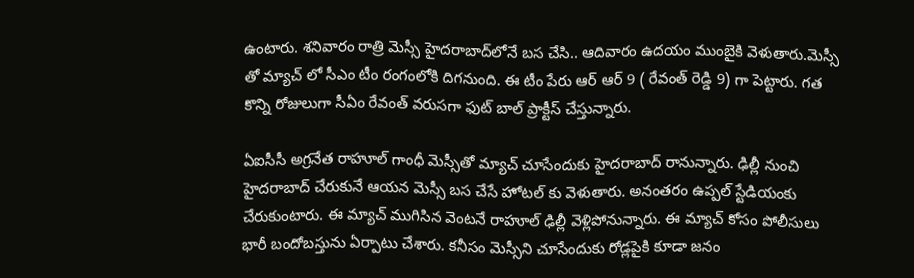ఉంటారు. శనివారం రాత్రి మెస్సీ హైదరాబాద్‌లోనే బస చేసి.. ఆదివారం ఉదయం ముంబైకి వెళుతారు.మెస్సీ తో మ్యాచ్ లో సీఎం టీం రంగంలోకి దిగ‌నుంది. ఈ టీం పేరు ఆర్ ఆర్ 9 ( రేవంత్ రెడ్డి 9) గా పెట్టారు. గ‌త కొన్ని రోజులుగా సీఏం రేవంత్ వ‌రుస‌గా ఫుట్ బాల్ ప్రాక్టీస్ చేస్తున్నారు.

ఏఐసీసీ అగ్ర‌నేత రాహూల్ గాంధీ మెస్సీతో మ్యాచ్ చూసేందుకు హైద‌రాబాద్ రానున్నారు. ఢిల్లీ నుంచి హైద‌రాబాద్ చేరుకునే ఆయ‌న మెస్సీ బ‌స చేసే హోటల్ కు వెళుతారు. అనంత‌రం ఉప్ప‌ల్ స్టేడియంకు చేరుకుంటారు. ఈ మ్యాచ్ ముగిసిన వెంట‌నే రాహూల్ ఢిల్లీ వెళ్లిపోనున్నారు. ఈ మ్యాచ్ కోసం పోలీసులు భారీ బందోబ‌స్తును ఏర్పాటు చేశారు. క‌నీసం మెస్సీని చూసేందుకు రోడ్ల‌పైకి కూడా జ‌నం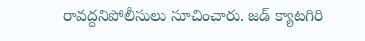రావ‌ద్ద‌నిపోలీసులు సూచించారు. జ‌డ్ క్యాట‌గిరి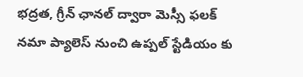భ‌ద్ర‌త‌, గ్రీన్ ఛాన‌ల్ ద్వారా మెస్సీ ఫ‌ల‌క్ న‌మా ప్యాలెస్ నుంచి ఉప్ప‌ల్ స్టేడియం కు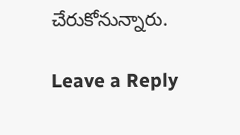చేరుకోనున్నారు.

Leave a Reply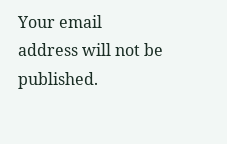Your email address will not be published.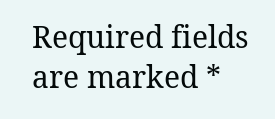Required fields are marked *